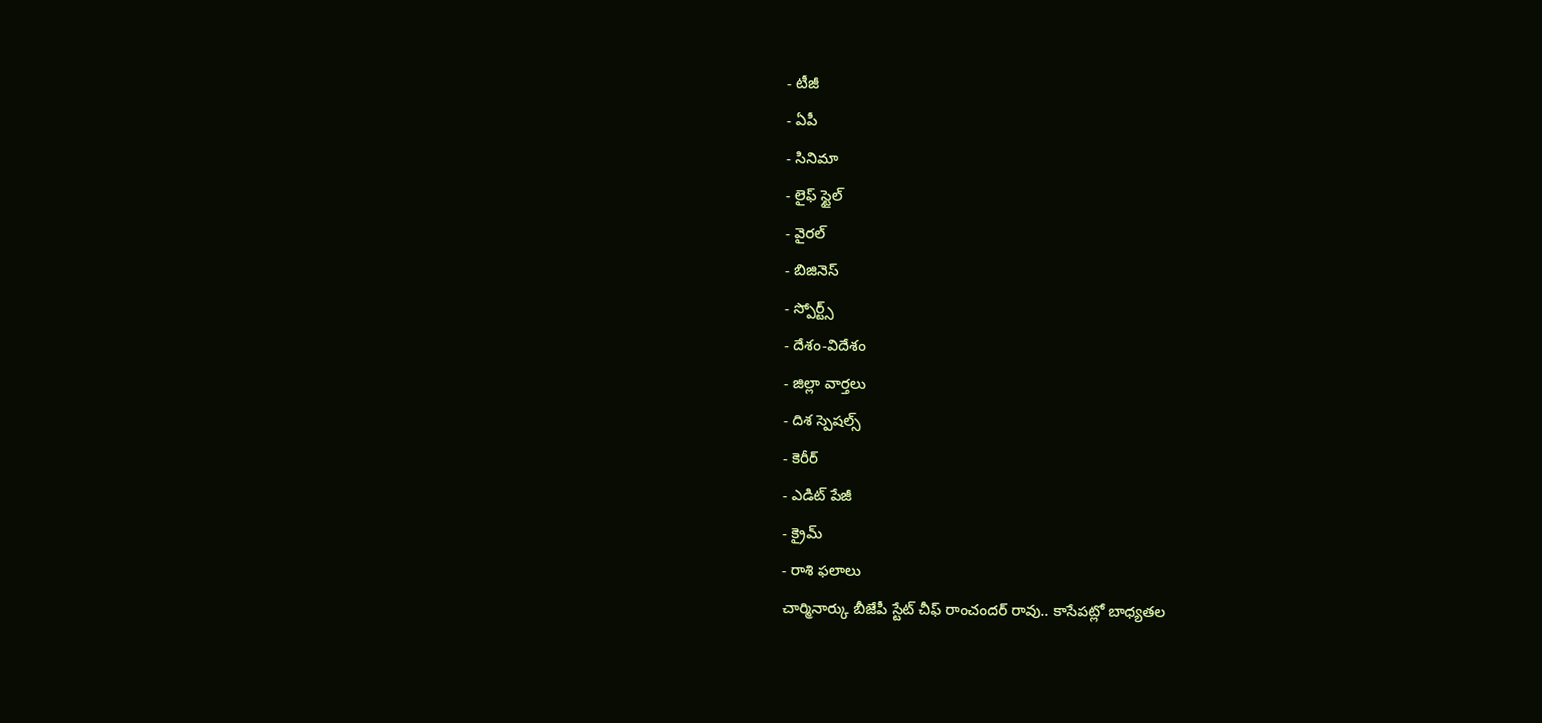- టీజీ
- ఏపీ
- సినిమా
- లైఫ్ స్టైల్
- వైరల్
- బిజినెస్
- స్పోర్ట్స్
- దేశం-విదేశం
- జిల్లా వార్తలు
- దిశ స్పెషల్స్
- కెరీర్
- ఎడిట్ పేజీ
- క్రైమ్
- రాశి ఫలాలు
చార్మినార్కు బీజేపీ స్టేట్ చీఫ్ రాంచందర్ రావు.. కాసేపట్లో బాధ్యతల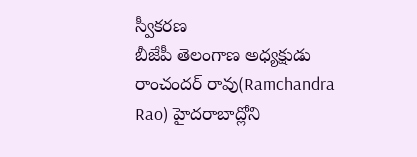స్వీకరణ
బీజేపీ తెలంగాణ అధ్యక్షుడు రాంచందర్ రావు(Ramchandra Rao) హైదరాబాద్లోని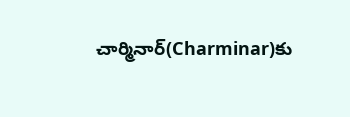చార్మినార్(Charminar)కు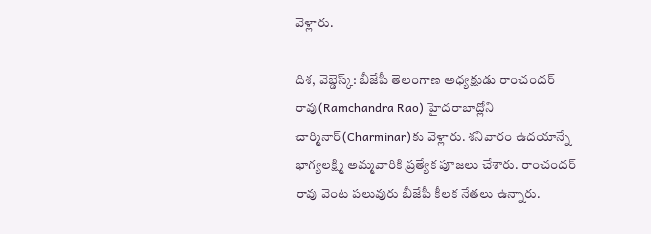వెళ్లారు.

దిశ, వెబ్డెస్క్: బీజేపీ తెలంగాణ అధ్యక్షుడు రాంచందర్ రావు(Ramchandra Rao) హైదరాబాద్లోని చార్మినార్(Charminar)కు వెళ్లారు. శనివారం ఉదయాన్నే భాగ్యలక్ష్మి అమ్మవారికి ప్రత్యేక పూజలు చేశారు. రాంచందర్ రావు వెంట పలువురు బీజేపీ కీలక నేతలు ఉన్నారు.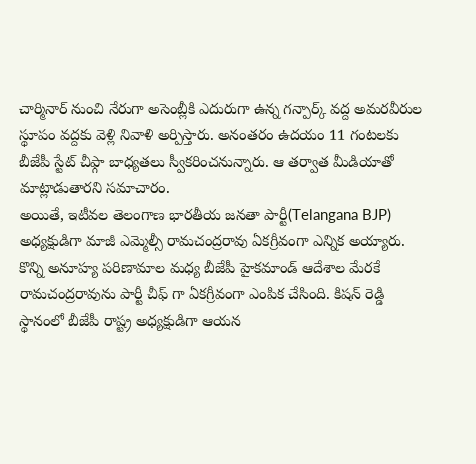చార్మినార్ నుంచి నేరుగా అసెంబ్లీకి ఎదురుగా ఉన్న గన్పార్క్ వద్ద అమరవీరుల స్థూపం వద్దకు వెళ్లి నివాళి అర్పిస్తారు. అనంతరం ఉదయం 11 గంటలకు బీజేపీ స్టేట్ చీఫ్గా బాధ్యతలు స్వీకరించనున్నారు. ఆ తర్వాత మీడియాతో మాట్లాడుతారని సమాచారం.
అయితే, ఇటీవల తెలంగాణ భారతీయ జనతా పార్టీ(Telangana BJP) అధ్యక్షుడిగా మాజీ ఎమ్మెల్సీ రామచంద్రరావు ఏకగ్రీవంగా ఎన్నిక అయ్యారు. కొన్ని అనూహ్య పరిణామాల మధ్య బీజేపీ హైకమాండ్ ఆదేశాల మేరకే రామచంద్రరావును పార్టీ చీఫ్ గా ఏకగ్రీవంగా ఎంపిక చేసింది. కిషన్ రెడ్డి స్థానంలో బీజేపీ రాష్ట్ర అధ్యక్షుడిగా ఆయన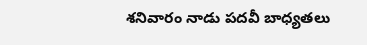శనివారం నాడు పదవీ బాధ్యతలు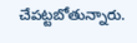చేపట్టబోతున్నారు.